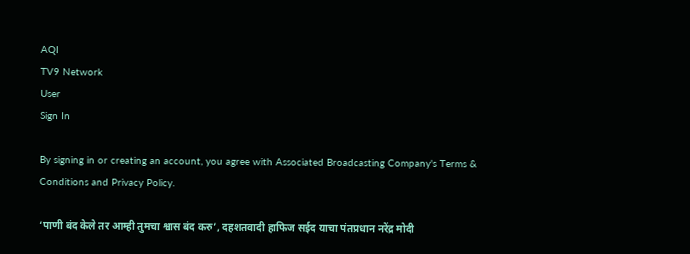AQI
TV9 Network
User
Sign In

By signing in or creating an account, you agree with Associated Broadcasting Company's Terms & Conditions and Privacy Policy.

‘पाणी बंद केले तर आम्ही तुमचा श्वास बंद करु’, दहशतवादी हाफिज सईद याचा पंतप्रधान नरेंद्र मोदी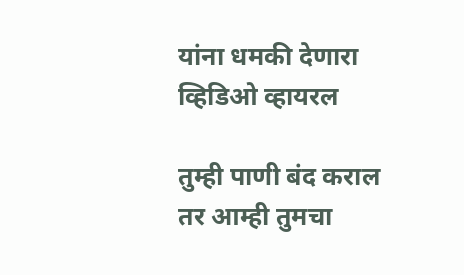यांना धमकी देणारा व्हिडिओ व्हायरल

तुम्ही पाणी बंद कराल तर आम्ही तुमचा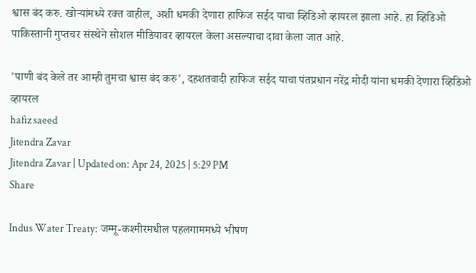श्वास बंद करु. खोऱ्यांमध्ये रक्त वाहील, अशी धमकी देणारा हाफिज सईद याचा व्हिडिओ व्हायरल झाला आहे. हा व्हिडिओ पाकिस्तानी गुप्तचर संस्थेने सोशल मीडियावर व्हायरल केला असल्याचा दावा केला जात आहे.

'पाणी बंद केले तर आम्ही तुमचा श्वास बंद करु', दहशतवादी हाफिज सईद याचा पंतप्रधान नरेंद्र मोदी यांना धमकी देणारा व्हिडिओ व्हायरल
hafiz saeed
Jitendra Zavar
Jitendra Zavar | Updated on: Apr 24, 2025 | 5:29 PM
Share

Indus Water Treaty: जम्मू-कश्मीरमधील पहलगाममध्ये भीषण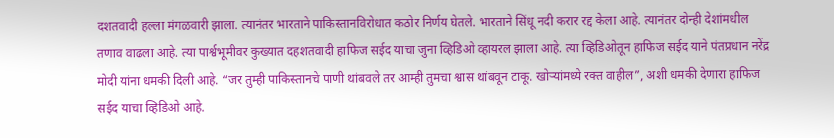दशतवादी हल्ला मंगळवारी झाला. त्यानंतर भारताने पाकिस्तानविरोधात कठोर निर्णय घेतले. भारताने सिंधू नदी करार रद्द केला आहे. त्यानंतर दोन्ही देशांमधील तणाव वाढला आहे. त्या पार्श्वभूमीवर कुख्यात दहशतवादी हाफिज सईद याचा जुना व्हिडिओ व्हायरल झाला आहे. त्या व्हिडिओतून हाफिज सईद याने पंतप्रधान नरेंद्र मोदी यांना धमकी दिली आहे. “जर तुम्ही पाकिस्तानचे पाणी थांबवले तर आम्ही तुमचा श्वास थांबवून टाकू. खोऱ्यांमध्ये रक्त वाहील”, अशी धमकी देणारा हाफिज सईद याचा व्हिडिओ आहे.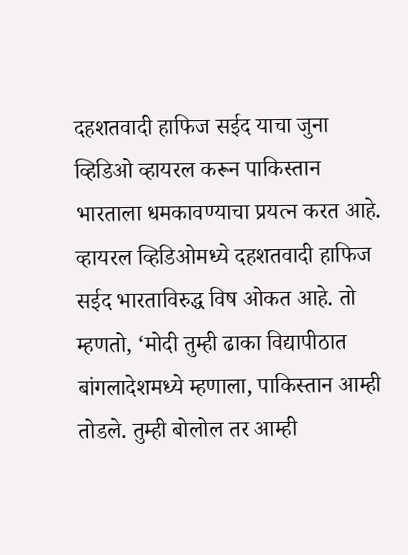दहशतवादी हाफिज सईद याचा जुना व्हिडिओ व्हायरल करून पाकिस्तान भारताला धमकावण्याचा प्रयत्न करत आहे. व्हायरल व्हिडिओमध्ये दहशतवादी हाफिज सईद भारताविरुद्ध विष ओकत आहे. तो म्हणतो, ‘मोदी तुम्ही ढाका विद्यापीठात बांगलादेशमध्ये म्हणाला, पाकिस्तान आम्ही तोडले. तुम्ही बोलोल तर आम्ही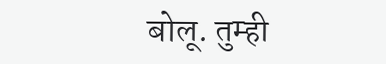बोलू. तुम्ही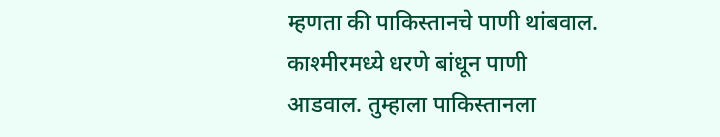म्हणता की पाकिस्तानचे पाणी थांबवाल. काश्मीरमध्ये धरणे बांधून पाणी आडवाल. तुम्हाला पाकिस्तानला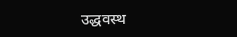उद्धवस्थ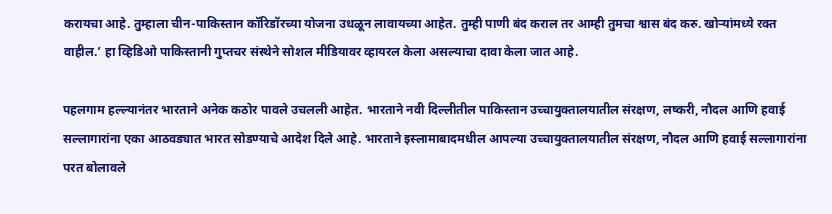करायचा आहे. तुम्हाला चीन-पाकिस्तान कॉरिडॉरच्या योजना उधळून लावायच्या आहेत. तुम्ही पाणी बंद कराल तर आम्ही तुमचा श्वास बंद करु. खोऱ्यांमध्ये रक्त वाहील.’ हा व्हिडिओ पाकिस्तानी गुप्तचर संस्थेने सोशल मीडियावर व्हायरल केला असल्याचा दावा केला जात आहे.

पहलगाम हल्ल्यानंतर भारताने अनेक कठोर पावले उचलली आहेत. भारताने नवी दिल्लीतील पाकिस्तान उच्चायुक्तालयातील संरक्षण, लष्करी, नौदल आणि हवाई सल्लागारांना एका आठवड्यात भारत सोडण्याचे आदेश दिले आहे. भारताने इस्लामाबादमधील आपल्या उच्चायुक्तालयातील संरक्षण, नौदल आणि हवाई सल्लागारांना परत बोलावले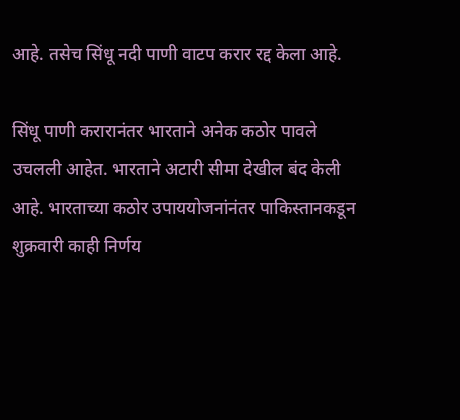आहे. तसेच सिंधू नदी पाणी वाटप करार रद्द केला आहे.

सिंधू पाणी करारानंतर भारताने अनेक कठोर पावले उचलली आहेत. भारताने अटारी सीमा देखील बंद केली आहे. भारताच्या कठोर उपाययोजनांनंतर पाकिस्तानकडून शुक्रवारी काही निर्णय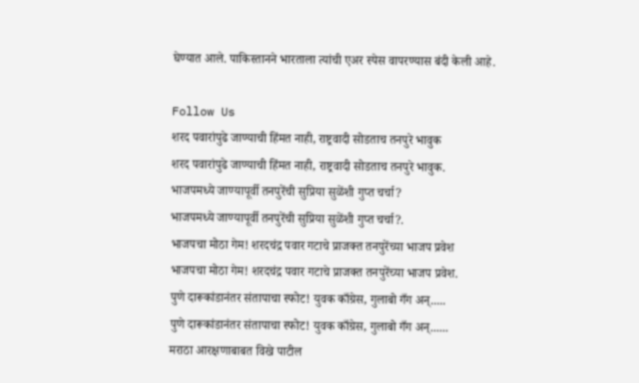घेण्यात आले. पाकिस्तानने भारताला त्यांची एअर स्पेस वापरण्यास बंदी केली आहे.

Follow Us
शरद पवारांपुढे जाण्याची हिंमत नाही, राष्ट्रवादी सोडताच तनपुरे भावुक
शरद पवारांपुढे जाण्याची हिंमत नाही, राष्ट्रवादी सोडताच तनपुरे भावुक.
भाजपमध्ये जाण्यापूर्वी तनपुरेंची सुप्रिया सुळेंशी गुप्त चर्चा?
भाजपमध्ये जाण्यापूर्वी तनपुरेंची सुप्रिया सुळेंशी गुप्त चर्चा?.
भाजपचा मोठा गेम! शरदचंद्र पवार गटाचे प्राजक्त तनपुरेंच्या भाजप प्रवेश
भाजपचा मोठा गेम! शरदचंद्र पवार गटाचे प्राजक्त तनपुरेंच्या भाजप प्रवेश.
पुणे दारूकांडानंतर संतापाचा स्फोट! युवक काँग्रेस, गुलाबो गँग अन्.....
पुणे दारूकांडानंतर संतापाचा स्फोट! युवक काँग्रेस, गुलाबो गँग अन्......
मराठा आरक्षणाबाबत विखे पाटील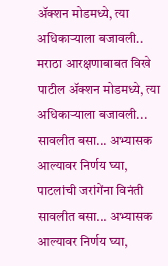ॲक्शन मोडमध्ये, त्या अधिकाऱ्याला बजावली..
मराठा आरक्षणाबाबत विखे पाटील ॲक्शन मोडमध्ये, त्या अधिकाऱ्याला बजावली...
सावलीत बसा... अभ्यासक आल्यावर निर्णय घ्या, पाटलांची जरांगेंना विनंती
सावलीत बसा... अभ्यासक आल्यावर निर्णय घ्या,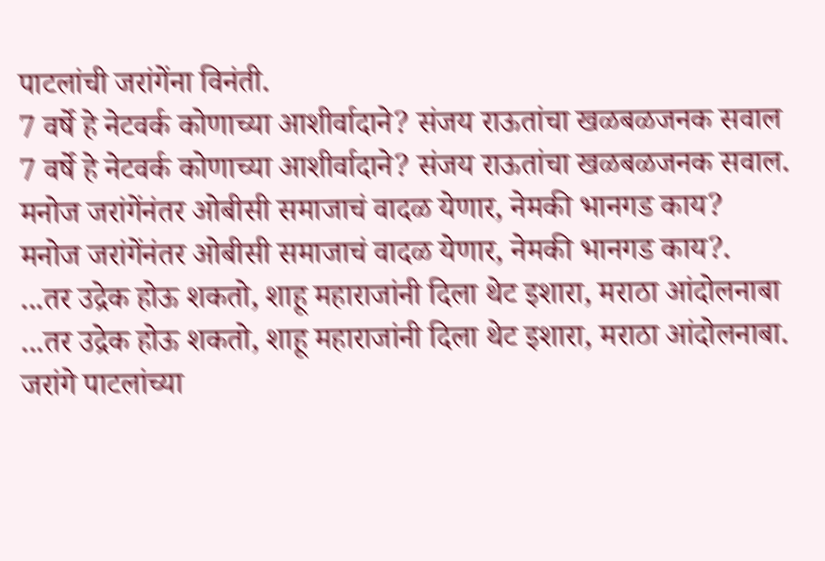पाटलांची जरांगेंना विनंती.
7 वर्षे हे नेटवर्क कोणाच्या आशीर्वादाने? संजय राऊतांचा खळबळजनक सवाल
7 वर्षे हे नेटवर्क कोणाच्या आशीर्वादाने? संजय राऊतांचा खळबळजनक सवाल.
मनोज जरांगेंनंतर ओबीसी समाजाचं वादळ येणार, नेमकी भानगड काय?
मनोज जरांगेंनंतर ओबीसी समाजाचं वादळ येणार, नेमकी भानगड काय?.
...तर उद्रेक होऊ शकतो, शाहू महाराजांनी दिला थेट इशारा, मराठा आंदोलनाबा
...तर उद्रेक होऊ शकतो, शाहू महाराजांनी दिला थेट इशारा, मराठा आंदोलनाबा.
जरांगे पाटलांच्या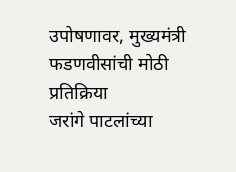उपोषणावर, मुख्यमंत्री फडणवीसांची मोठी प्रतिक्रिया
जरांगे पाटलांच्या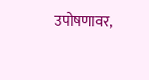उपोषणावर,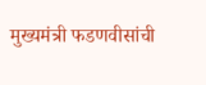मुख्यमंत्री फडणवीसांची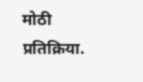मोठी प्रतिक्रिया.